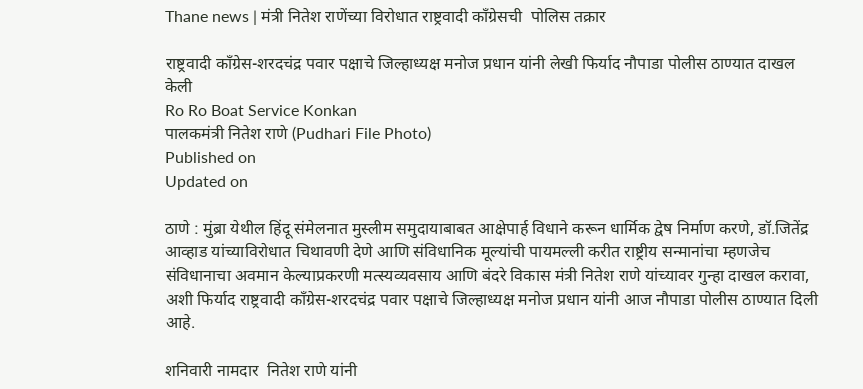Thane news | मंत्री नितेश राणेंच्या विरोधात राष्ट्रवादी काँग्रेसची  पोलिस तक्रार

राष्ट्रवादी काँग्रेस-शरदचंद्र पवार पक्षाचे जिल्हाध्यक्ष मनोज प्रधान यांनी लेखी फिर्याद नौपाडा पोलीस ठाण्यात दाखल केली
Ro Ro Boat Service Konkan
पालकमंत्री नितेश राणे (Pudhari File Photo)
Published on
Updated on

ठाणे : मुंब्रा येथील हिंदू संमेलनात मुस्लीम समुदायाबाबत आक्षेपार्ह विधाने करून धार्मिक द्वेष निर्माण करणे, डॉ.जितेंद्र आव्हाड यांच्याविरोधात चिथावणी देणे आणि संविधानिक मूल्यांची पायमल्ली करीत राष्ट्रीय सन्मानांचा म्हणजेच संविधानाचा अवमान केल्याप्रकरणी मत्स्यव्यवसाय आणि बंदरे विकास मंत्री नितेश राणे यांच्यावर गुन्हा दाखल करावा, अशी फिर्याद राष्ट्रवादी काँग्रेस-शरदचंद्र पवार पक्षाचे जिल्हाध्यक्ष मनोज प्रधान यांनी आज नौपाडा पोलीस ठाण्यात दिली आहे.

शनिवारी नामदार  नितेश राणे यांनी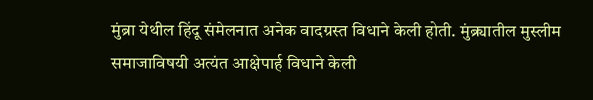मुंब्रा येथील हिंदू संमेलनात अनेक वादग्रस्त विधाने केली होती. मुंब्र्यातील मुस्लीम समाजाविषयी अत्यंत आक्षेपार्ह विधाने केली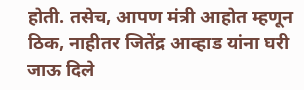होती. तसेच, आपण मंत्री आहोत म्हणून ठिक, नाहीतर जितेंद्र आव्हाड यांना घरी जाऊ दिले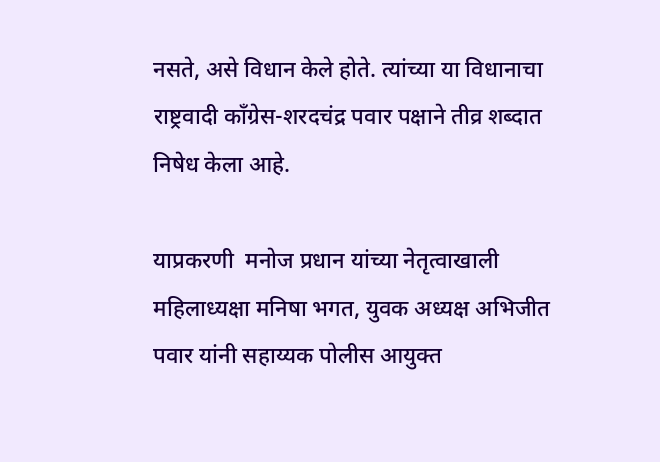नसते, असे विधान केले होते. त्यांच्या या विधानाचा राष्ट्रवादी काँग्रेस-शरदचंद्र पवार पक्षाने तीव्र शब्दात निषेध केला आहे.

याप्रकरणी  मनोज प्रधान यांच्या नेतृत्वाखाली महिलाध्यक्षा मनिषा भगत, युवक अध्यक्ष अभिजीत पवार यांनी सहाय्यक पोलीस आयुक्त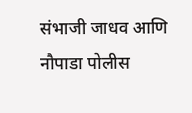संभाजी जाधव आणि नौपाडा पोलीस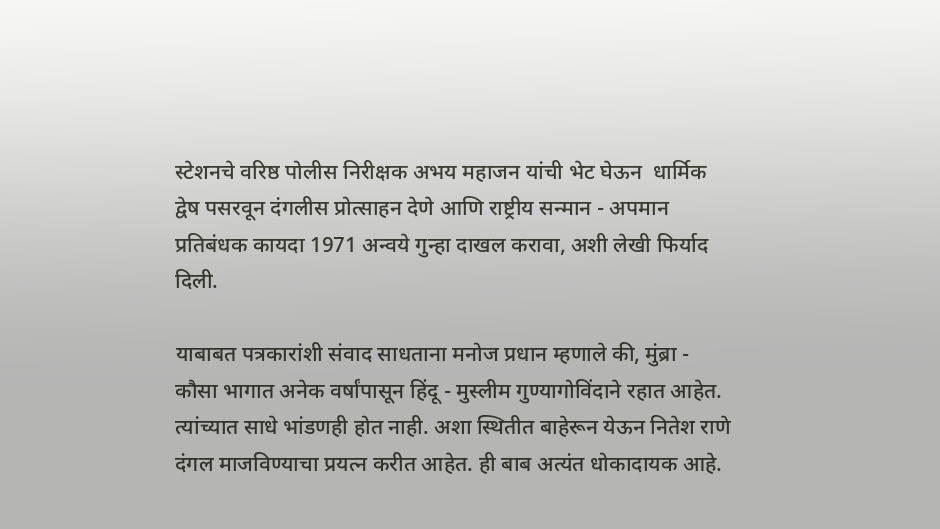स्टेशनचे वरिष्ठ पोलीस निरीक्षक अभय महाजन यांची भेट घेऊन  धार्मिक द्वेष पसरवून दंगलीस प्रोत्साहन देणे आणि राष्ट्रीय सन्मान - अपमान प्रतिबंधक कायदा 1971 अन्वये गुन्हा दाखल करावा, अशी लेखी फिर्याद दिली.

याबाबत पत्रकारांशी संवाद साधताना मनोज प्रधान म्हणाले की, मुंब्रा - कौसा भागात अनेक वर्षांपासून हिंदू - मुस्लीम गुण्यागोविंदाने रहात आहेत. त्यांच्यात साधे भांडणही होत नाही. अशा स्थितीत बाहेरून येऊन नितेश राणे दंगल माजविण्याचा प्रयत्न करीत आहेत. ही बाब अत्यंत धोकादायक आहे.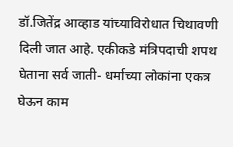डॉ.जितेंद्र आव्हाड यांच्याविरोधात चिथावणी दिली जात आहे. एकीकडे मंत्रिपदाची शपथ घेताना सर्व जाती- धर्माच्या लोकांना एकत्र घेऊन काम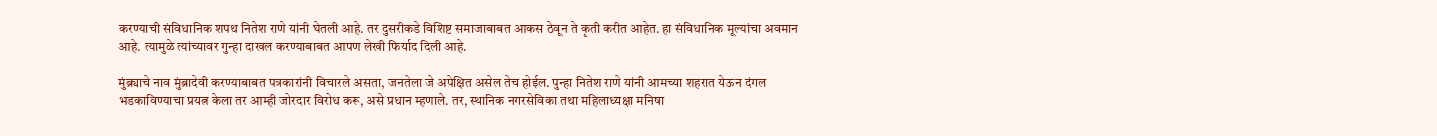करण्याची संविधानिक शपथ नितेश राणे यांनी घेतली आहे. तर दुसरीकडे विशिष्ट समाजाबाबत आकस ठेवून ते कृती करीत आहेत. हा संविधानिक मूल्यांचा अवमान आहे. त्यामुळे त्यांच्यावर गुन्हा दाखल करण्याबाबत आपण लेखी फिर्याद दिली आहे.

मुंब्र्याचे नाव मुंब्रादेवी करण्याबाबत पत्रकारांनी विचारले असता, जनतेला जे अपेक्षित असेल तेच होईल. पुन्हा नितेश राणे यांनी आमच्या शहरात येऊन दंगल भडकाविण्याचा प्रयत्न केला तर आम्ही जोरदार विरोध करू, असे प्रधान म्हणाले. तर, स्थानिक नगरसेविका तथा महिलाध्यक्षा मनिषा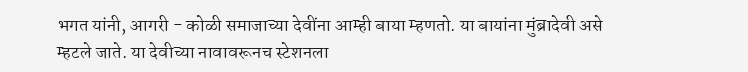भगत यांनी, आगरी - कोळी समाजाच्या देवींना आम्ही बाया म्हणतो. या बायांना मुंब्रादेवी असे म्हटले जाते. या देवीच्या नावावरूनच स्टेशनला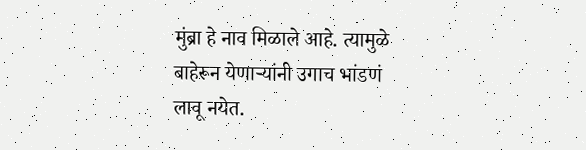मुंब्रा हे नाव मिळाले आहे. त्यामुळे बाहेरून येणाऱ्यांनी उगाच भांडणं लावू नयेत.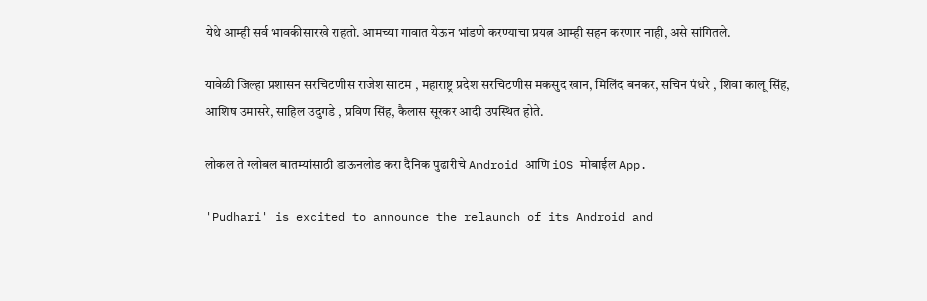येथे आम्ही सर्व भावकीसारखे राहतो. आमच्या गावात येऊन भांडणे करण्याचा प्रयत्न आम्ही सहन करणार नाही, असे सांगितले.

यावेळी जिल्हा प्रशासन सरचिटणीस राजेश साटम , महाराष्ट्र प्रदेश सरचिटणीस मकसुद खान, मिलिंद बनकर, सचिन पंधरे , शिवा कालू सिंह, आशिष उमासरे, साहिल उदुगडे , प्रविण सिंह, कैलास सूरकर आदी उपस्थित होते.

लोकल ते ग्लोबल बातम्यांसाठी डाऊनलोड करा दैनिक पुढारीचे Android आणि iOS मोबाईल App.

'Pudhari' is excited to announce the relaunch of its Android and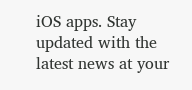iOS apps. Stay updated with the latest news at your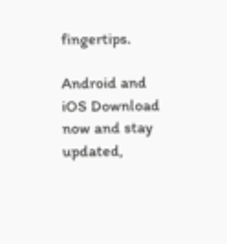fingertips.

Android and iOS Download now and stay updated,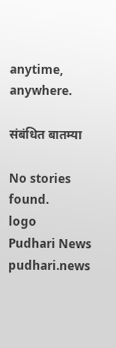anytime, anywhere.

संबंधित बातम्या

No stories found.
logo
Pudhari News
pudhari.news